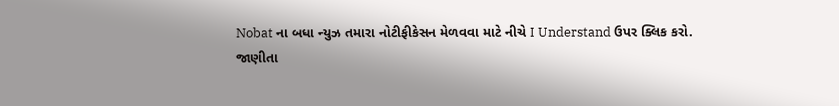Nobat ના બધા ન્યુઝ તમારા નોટીફીકેસન મેળવવા માટે નીચે I Understand ઉપર ક્લિક કરો.
જાણીતા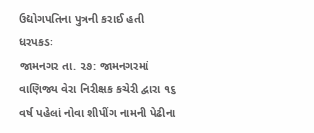ઉદ્યોગપતિના પુત્રની કરાઈ હતી ધરપકડઃ
જામનગર તા. ૨૭: જામનગરમાં વાણિજ્ય વેરા નિરીક્ષક કચેરી દ્વારા ૧૬ વર્ષ પહેલાં નોવા શીપીંગ નામની પેઢીના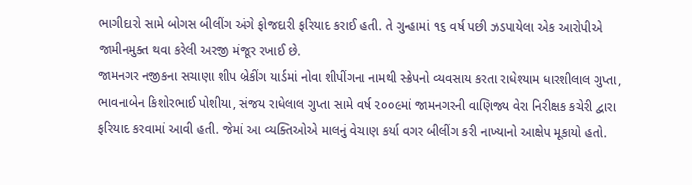ભાગીદારો સામે બોગસ બીલીંગ અંગે ફોજદારી ફરિયાદ કરાઈ હતી. તે ગુન્હામાં ૧૬ વર્ષ પછી ઝડપાયેલા એક આરોપીએ જામીનમુક્ત થવા કરેલી અરજી મંજૂર રખાઈ છે.
જામનગર નજીકના સચાણા શીપ બ્રેકીંગ યાર્ડમાં નોવા શીપીંગના નામથી સ્ક્રેપનો વ્યવસાય કરતા રાધેશ્યામ ધારશીલાલ ગુપ્તા, ભાવનાબેન કિશોરભાઈ પોશીયા, સંજય રાધેલાલ ગુપ્તા સામે વર્ષ ૨૦૦૯માં જામનગરની વાણિજ્ય વેરા નિરીક્ષક કચેરી દ્વારા ફરિયાદ કરવામાં આવી હતી. જેમાં આ વ્યક્તિઓએ માલનું વેચાણ કર્યા વગર બીલીંગ કરી નાખ્યાનો આક્ષેપ મૂકાયો હતો.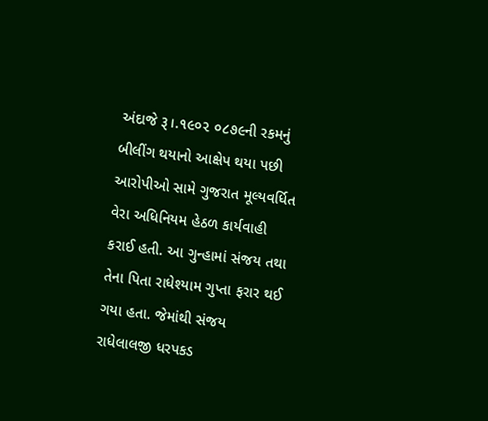અંદાજે રૂ।.૧૯૦૨ ૦૮૭૯ની રકમનું બીલીંગ થયાનો આક્ષેપ થયા પછી આરોપીઓ સામે ગુજરાત મૂલ્યવર્ધિત વેરા અધિનિયમ હેઠળ કાર્યવાહી કરાઈ હતી. આ ગુન્હામાં સંજય તથા તેના પિતા રાધેશ્યામ ગુપ્તા ફરાર થઈ ગયા હતા. જેમાંથી સંજય રાધેલાલજી ધરપકડ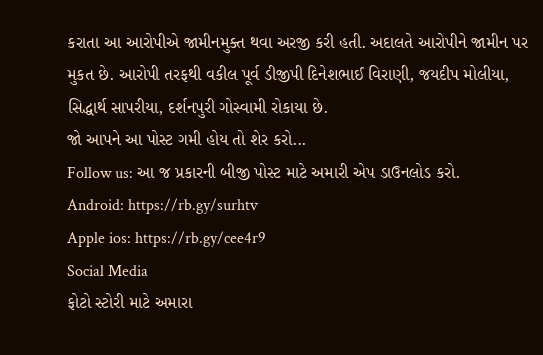કરાતા આ આરોપીએ જામીનમુક્ત થવા અરજી કરી હતી. અદાલતે આરોપીને જામીન પર મુકત છે. આરોપી તરફથી વકીલ પૂર્વ ડીજીપી દિનેશભાઈ વિરાણી, જયદીપ મોલીયા, સિદ્ધાર્થ સાપરીયા, દર્શનપુરી ગોસ્વામી રોકાયા છે.
જો આપને આ પોસ્ટ ગમી હોય તો શેર કરો...
Follow us: આ જ પ્રકારની બીજી પોસ્ટ માટે અમારી એપ ડાઉનલોડ કરો.
Android: https://rb.gy/surhtv
Apple ios: https://rb.gy/cee4r9
Social Media
ફોટો સ્ટોરી માટે અમારા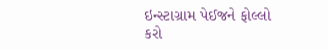ઇન્સ્ટાગ્રામ પેઈજને ફોલ્લો કરો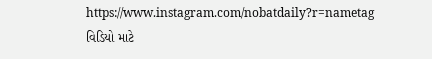https://www.instagram.com/nobatdaily?r=nametag
વિડિયો માટે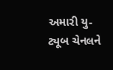અમારી યુ-ટ્યૂબ ચેનલને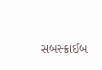સબસ્ક્રાઈબ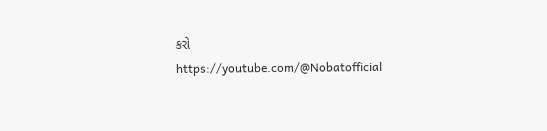કરો
https://youtube.com/@Nobatofficial